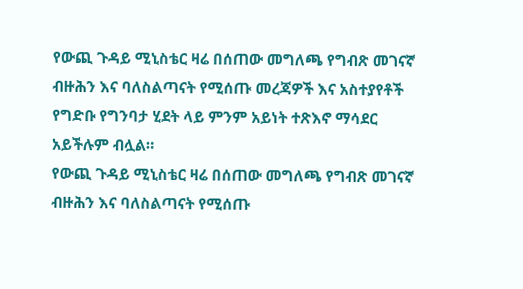የውጪ ጉዳይ ሚኒስቴር ዛሬ በሰጠው መግለጫ የግብጽ መገናኛ ብዙሕን እና ባለስልጣናት የሚሰጡ መረጃዎች እና አስተያየቶች የግድቡ የግንባታ ሂደት ላይ ምንም አይነት ተጽእኖ ማሳደር አይችሉም ብሏል።
የውጪ ጉዳይ ሚኒስቴር ዛሬ በሰጠው መግለጫ የግብጽ መገናኛ ብዙሕን እና ባለስልጣናት የሚሰጡ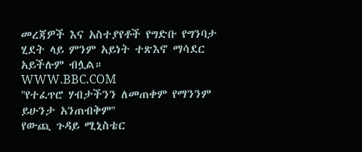መረጃዎች እና አስተያየቶች የግድቡ የግንባታ ሂደት ላይ ምንም አይነት ተጽእኖ ማሳደር አይችሉም ብሏል።
WWW.BBC.COM
''የተፈጥሮ ሃብታችንን ለመጠቀም የማንንም ይሁንታ አንጠብቅም''
የውጪ ጉዳይ ሚኒስቴር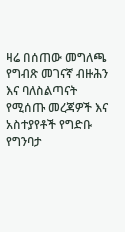ዛሬ በሰጠው መግለጫ የግብጽ መገናኛ ብዙሕን እና ባለስልጣናት የሚሰጡ መረጃዎች እና አስተያየቶች የግድቡ የግንባታ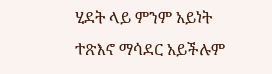ሂደት ላይ ምንም አይነት ተጽእኖ ማሳደር አይችሉም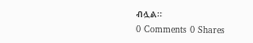ብሏል።
0 Comments 0 Shares